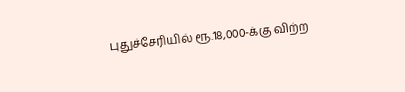புதுச்சேரியில் ரூ.18,000-க்கு விற்ற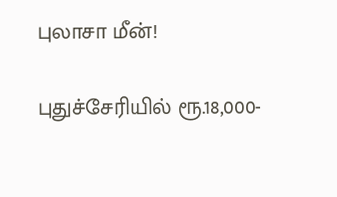புலாசா மீன்!

புதுச்சேரியில் ரூ.18,000-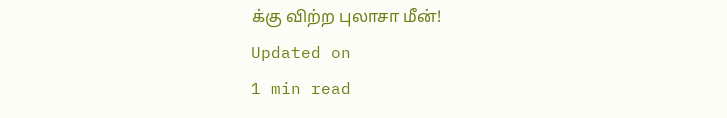க்கு விற்ற புலாசா மீன்!
Updated on
1 min read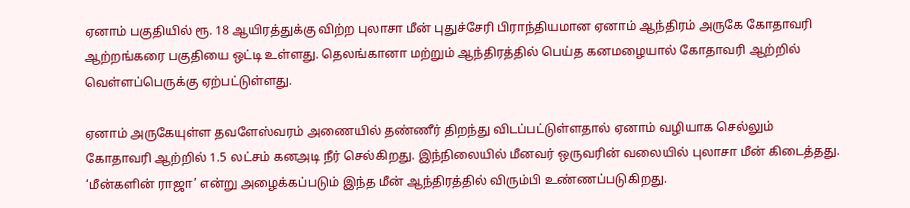ஏனாம் பகுதியில் ரூ. 18 ஆயிரத்துக்கு விற்ற புலாசா மீன் புதுச்சேரி பிராந்தியமான ஏனாம் ஆந்திரம் அருகே கோதாவரி ஆற்றங்கரை பகுதியை ஒட்டி உள்ளது. தெலங்கானா மற்றும் ஆந்திரத்தில் பெய்த கனமழையால் கோதாவரி ஆற்றில் வெள்ளப்பெருக்கு ஏற்பட்டுள்ளது.

ஏனாம் அருகேயுள்ள தவளேஸ்வரம் அணையில் தண்ணீர் திறந்து விடப்பட்டுள்ளதால் ஏனாம் வழியாக செல்லும் கோதாவரி ஆற்றில் 1.5 லட்சம் கனஅடி நீர் செல்கிறது. இந்நிலையில் மீனவர் ஒருவரின் வலையில் புலாசா மீன் கிடைத்தது. ‘மீன்களின் ராஜா’ என்று அழைக்கப்படும் இந்த மீன் ஆந்திரத்தில் விரும்பி உண்ணப்படுகிறது.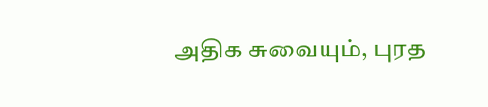அதிக சுவையும், புரத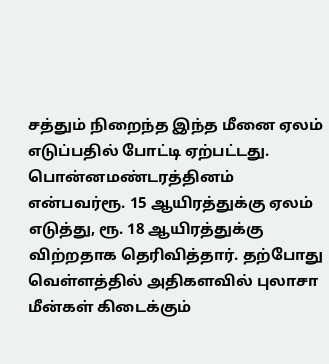சத்தும் நிறைந்த இந்த மீனை ஏலம் எடுப்பதில் போட்டி ஏற்பட்டது. பொன்னமண்டரத்தினம் என்பவர்ரூ. 15 ஆயிரத்துக்கு ஏலம் எடுத்து, ரூ. 18 ஆயிரத்துக்கு விற்றதாக தெரிவித்தார். தற்போது வெள்ளத்தில் அதிகளவில் புலாசா மீன்கள் கிடைக்கும்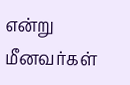என்று மீனவர்கள்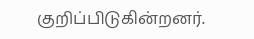குறிப்பிடுகின்றனர்.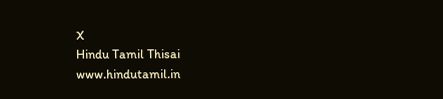X
Hindu Tamil Thisai
www.hindutamil.in